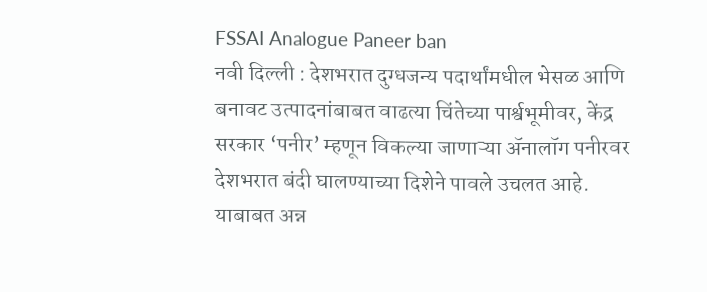FSSAI Analogue Paneer ban
नवी दिल्ली : देशभरात दुग्धजन्य पदार्थांमधील भेसळ आणि बनावट उत्पादनांबाबत वाढत्या चिंतेच्या पार्श्वभूमीवर, केंद्र सरकार ‘पनीर’ म्हणून विकल्या जाणाऱ्या ॲनालॉग पनीरवर देशभरात बंदी घालण्याच्या दिशेने पावले उचलत आहे.
याबाबत अन्न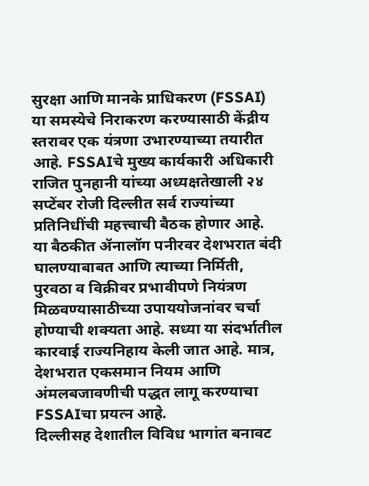सुरक्षा आणि मानके प्राधिकरण (FSSAI) या समस्येचे निराकरण करण्यासाठी केंद्रीय स्तरावर एक यंत्रणा उभारण्याच्या तयारीत आहे. FSSAIचे मुख्य कार्यकारी अधिकारी राजित पुनहानी यांच्या अध्यक्षतेखाली २४ सप्टेंबर रोजी दिल्लीत सर्व राज्यांच्या प्रतिनिधींची महत्त्वाची बैठक होणार आहे. या बैठकीत ॲनालॉग पनीरवर देशभरात बंदी घालण्याबाबत आणि त्याच्या निर्मिती, पुरवठा व विक्रीवर प्रभावीपणे नियंत्रण मिळवण्यासाठीच्या उपाययोजनांवर चर्चा होण्याची शक्यता आहे. सध्या या संदर्भातील कारवाई राज्यनिहाय केली जात आहे. मात्र, देशभरात एकसमान नियम आणि अंमलबजावणीची पद्धत लागू करण्याचा FSSAIचा प्रयत्न आहे.
दिल्लीसह देशातील विविध भागांत बनावट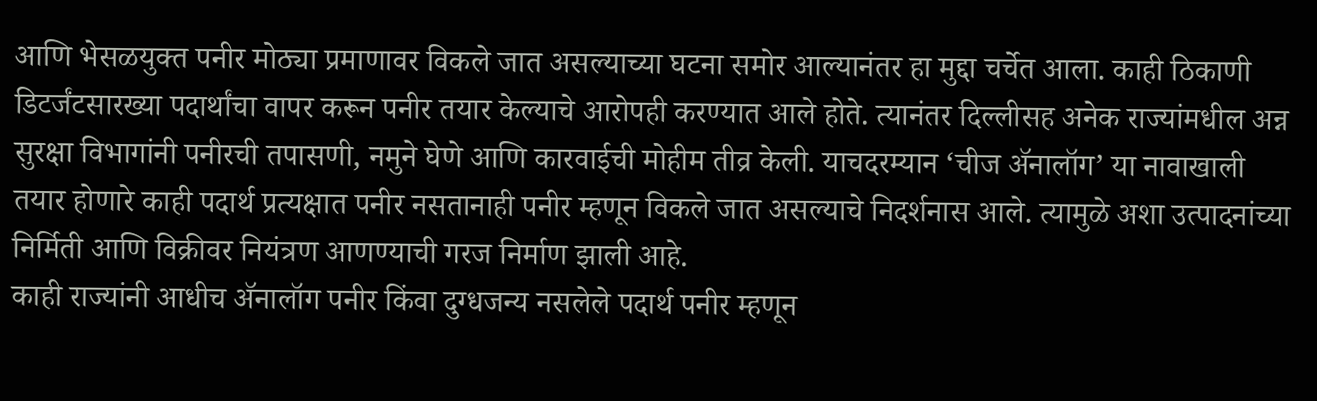आणि भेसळयुक्त पनीर मोठ्या प्रमाणावर विकले जात असल्याच्या घटना समोर आल्यानंतर हा मुद्दा चर्चेत आला. काही ठिकाणी डिटर्जंटसारख्या पदार्थांचा वापर करून पनीर तयार केल्याचे आरोपही करण्यात आले होते. त्यानंतर दिल्लीसह अनेक राज्यांमधील अन्न सुरक्षा विभागांनी पनीरची तपासणी, नमुने घेणे आणि कारवाईची मोहीम तीव्र केली. याचदरम्यान ‘चीज ॲनालॉग’ या नावाखाली तयार होणारे काही पदार्थ प्रत्यक्षात पनीर नसतानाही पनीर म्हणून विकले जात असल्याचे निदर्शनास आले. त्यामुळे अशा उत्पादनांच्या निर्मिती आणि विक्रीवर नियंत्रण आणण्याची गरज निर्माण झाली आहे.
काही राज्यांनी आधीच ॲनालॉग पनीर किंवा दुग्धजन्य नसलेले पदार्थ पनीर म्हणून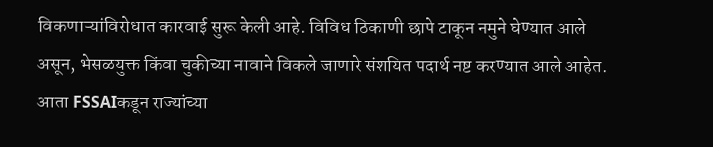विकणाऱ्यांविरोधात कारवाई सुरू केली आहे. विविध ठिकाणी छापे टाकून नमुने घेण्यात आले असून, भेसळयुक्त किंवा चुकीच्या नावाने विकले जाणारे संशयित पदार्थ नष्ट करण्यात आले आहेत. आता FSSAIकडून राज्यांच्या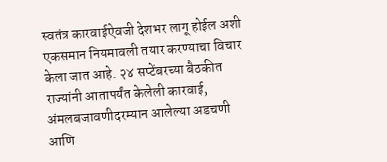स्वतंत्र कारवाईऐवजी देशभर लागू होईल अशी एकसमान नियमावली तयार करण्याचा विचार केला जात आहे. २४ सप्टेंबरच्या बैठकीत राज्यांनी आतापर्यंत केलेली कारवाई, अंमलबजावणीदरम्यान आलेल्या अडचणी आणि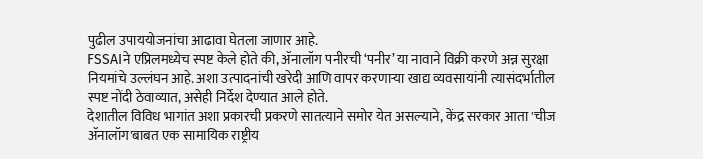पुढील उपाययोजनांचा आढावा घेतला जाणार आहे.
FSSAIने एप्रिलमध्येच स्पष्ट केले होते की, ॲनालॉग पनीरची ‘पनीर’ या नावाने विक्री करणे अन्न सुरक्षा नियमांचे उल्लंघन आहे. अशा उत्पादनांची खरेदी आणि वापर करणाऱ्या खाद्य व्यवसायांनी त्यासंदर्भातील स्पष्ट नोंदी ठेवाव्यात, असेही निर्देश देण्यात आले होते.
देशातील विविध भागांत अशा प्रकारची प्रकरणे सातत्याने समोर येत असल्याने, केंद्र सरकार आता 'चीज ॲनालॉग'बाबत एक सामायिक राष्ट्रीय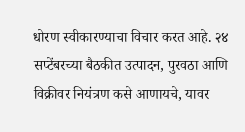धोरण स्वीकारण्याचा विचार करत आहे. २४ सप्टेंबरच्या बैठकीत उत्पादन, पुरवठा आणि विक्रीवर नियंत्रण कसे आणायचे, यावर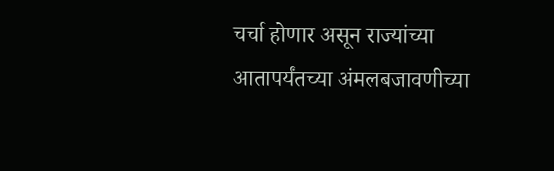चर्चा होणार असून राज्यांच्या आतापर्यंतच्या अंमलबजावणीच्या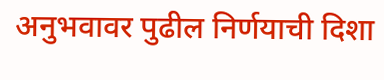अनुभवावर पुढील निर्णयाची दिशा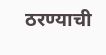ठरण्याची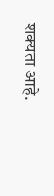शक्यता आहे.